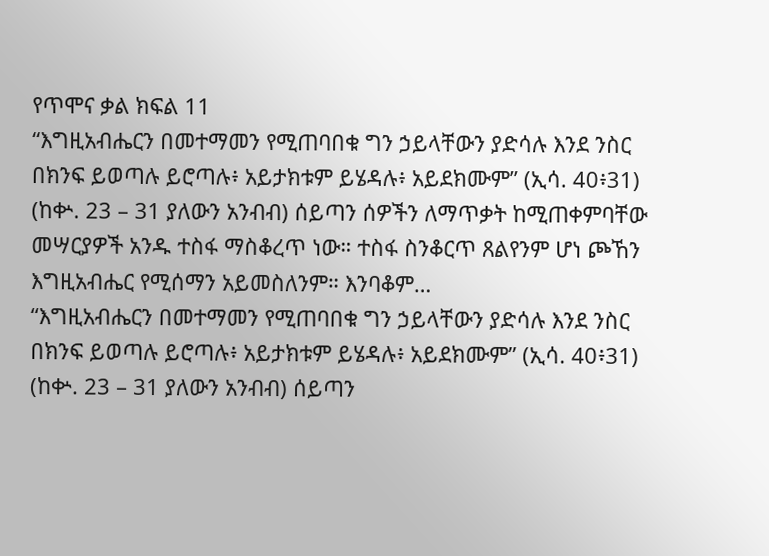የጥሞና ቃል ክፍል 11
“እግዚአብሔርን በመተማመን የሚጠባበቁ ግን ኃይላቸውን ያድሳሉ እንደ ንስር በክንፍ ይወጣሉ ይሮጣሉ፥ አይታክቱም ይሄዳሉ፥ አይደክሙም” (ኢሳ. 40፥31) (ከቍ. 23 – 31 ያለውን አንብብ) ሰይጣን ሰዎችን ለማጥቃት ከሚጠቀምባቸው መሣርያዎች አንዱ ተስፋ ማስቆረጥ ነው። ተስፋ ስንቆርጥ ጸልየንም ሆነ ጮኸን እግዚአብሔር የሚሰማን አይመስለንም። እንባቆም…
“እግዚአብሔርን በመተማመን የሚጠባበቁ ግን ኃይላቸውን ያድሳሉ እንደ ንስር በክንፍ ይወጣሉ ይሮጣሉ፥ አይታክቱም ይሄዳሉ፥ አይደክሙም” (ኢሳ. 40፥31) (ከቍ. 23 – 31 ያለውን አንብብ) ሰይጣን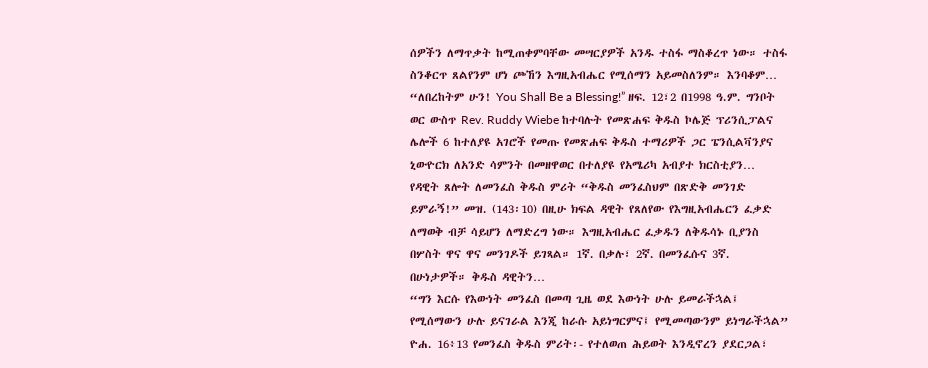ሰዎችን ለማጥቃት ከሚጠቀምባቸው መሣርያዎች አንዱ ተስፋ ማስቆረጥ ነው። ተስፋ ስንቆርጥ ጸልየንም ሆነ ጮኸን እግዚአብሔር የሚሰማን አይመስለንም። እንባቆም…
“ለበረከትም ሁን! You Shall Be a Blessing!” ዘፍ. 12፣2 በ1998 ዓ.ም. ግንቦት ወር ውስጥ Rev. Ruddy Wiebe ከተባሉት የመጽሐፍ ቅዱስ ኮሌጅ ፕሪንሲፓልና ሌሎች 6 ከተለያዩ አገሮች የመጡ የመጽሐፍ ቅዱስ ተማሪዎች ጋር ፔንሲልቫንያና ኒውዮርክ ለአንድ ሳምንት በመዘዋወር በተለያዩ የአሜሪካ አብያተ ክርስቲያን…
የዳዊት ጸሎት ለመንፈስ ቅዱስ ምሪት “ቅዱስ መንፈስህም በጽድቅ መንገድ ይምራኝ!” መዝ. (143፡10) በዚሁ ክፍል ዳዊት የጸለየው የእግዚአብሔርን ፈቃድ ለማወቅ ብቻ ሳይሆን ለማድረግ ነው። እግዚአብሔር ፈቃዱን ለቅዱሳኑ ቢያንስ በሦስት ዋና ዋና መንገዶች ይገጻል። 1ኛ. በቃሉ፣ 2ኛ. በመንፈሱና 3ኛ. በሁነታዎች። ቅዱስ ዳዊትን…
“ግን እርሱ የእውነት መንፈስ በመጣ ጊዜ ወደ እውነት ሁሉ ይመራችኋል፤ የሚሰማውን ሁሉ ይናገራል እንጂ ከራሱ አይነግርምና፤ የሚመጣውንም ይነግራችኋል” ዮሐ. 16፥13 የመንፈስ ቅዱስ ምሪት፡- የተለወጠ ሕይወት እንዲኖረን ያደርጋል፣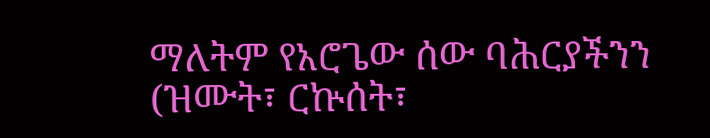ማለትም የአሮጌው ሰው ባሕርያችንን (ዝሙት፣ ርኵሰት፣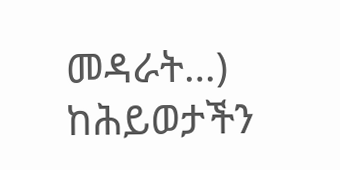መዳራት…) ከሕይወታችን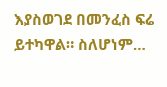እያስወገደ በመንፈስ ፍሬ ይተካዋል። ስለሆነም…